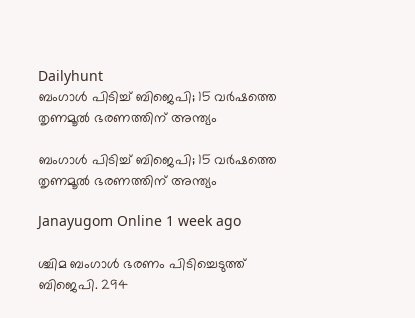Dailyhunt
ബംഗാള്‍ പിടിച്ച്‌ ബിജെപി; 15 വര്‍ഷത്തെ തൃണമൂല്‍ ഭരണത്തിന് അന്ത്യം

ബംഗാള്‍ പിടിച്ച്‌ ബിജെപി; 15 വര്‍ഷത്തെ തൃണമൂല്‍ ഭരണത്തിന് അന്ത്യം

Janayugom Online 1 week ago

ശ്ചിമ ബംഗാള്‍ ഭരണം പിടിച്ചെടുത്ത് ബിജെപി. 294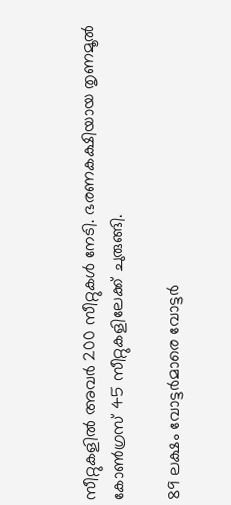സീറ്റുകളില്‍ അവര്‍ 200 സീറ്റുകള്‍ നേടി. ഭരണകക്ഷിയായ തൃണമൂല്‍ കോണ്‍ഗ്രസ് 45 സീറ്റുകളിലേക്ക് ചുരുങ്ങി.

89 ലക്ഷം വോട്ടർമാരെ വോട്ടർ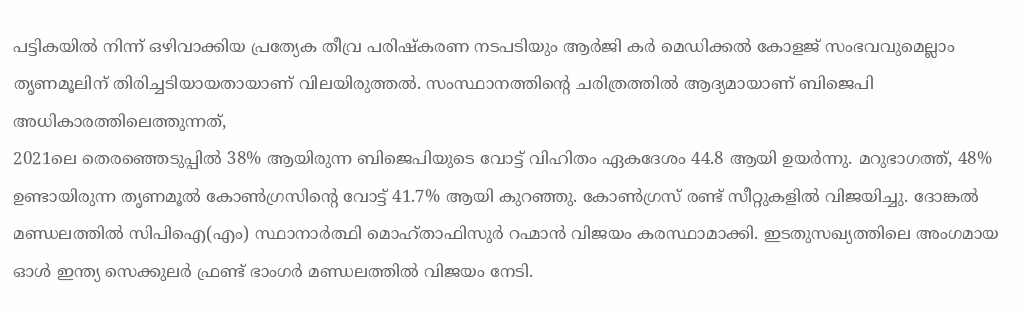പട്ടികയില്‍ നിന്ന് ഒഴിവാക്കിയ പ്രത്യേക തീവ്ര പരിഷ്കരണ നടപടിയും ആർജി കർ മെഡിക്കല്‍ കോളജ് സംഭവവുമെല്ലാം തൃണമൂലിന് തിരിച്ചടിയായതായാണ് വിലയിരുത്തല്‍. സംസ്ഥാനത്തിന്റെ ചരിത്രത്തില്‍ ആദ്യമായാണ് ബിജെപി അധികാരത്തിലെത്തുന്നത്,
2021ലെ തെരഞ്ഞെടുപ്പില്‍ 38% ആയിരുന്ന ബിജെപിയുടെ വോട്ട് വിഹിതം ഏകദേശം 44.8 ആയി ഉയർന്നു. മറുഭാഗത്ത്, 48% ഉണ്ടായിരുന്ന തൃണമൂല്‍ കോണ്‍ഗ്രസിന്റെ വോട്ട് 41.7% ആയി കുറഞ്ഞു. കോണ്‍ഗ്രസ് രണ്ട് സീറ്റുകളില്‍ വിജയിച്ചു. ദോങ്കല്‍ മണ്ഡലത്തില്‍ സിപിഐ(എം) സ്ഥാനാര്‍ത്ഥി മൊഹ്താഫിസുര്‍ റഹ്മാന്‍ വിജയം കരസ്ഥാമാക്കി. ഇടതുസഖ്യത്തിലെ അംഗമായ ഓള്‍ ഇന്ത്യ സെക്കുലര്‍ ഫ്രണ്ട് ഭാംഗര്‍ മണ്ഡലത്തില്‍ വിജയം നേടി.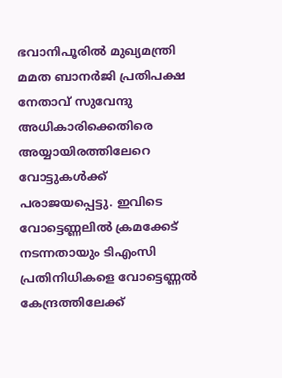ഭവാനിപൂരില്‍ മുഖ്യമന്ത്രി മമത ബാനര്‍ജി പ്രതിപക്ഷ നേതാവ് സുവേന്ദു അധികാരിക്കെതിരെ അയ്യായിരത്തിലേറെ വോട്ടുകള്‍ക്ക് പരാജയപ്പെട്ടു. ഇവിടെ വോട്ടെണ്ണലില്‍ ക്രമക്കേട് നടന്നതായും ടിഎംസി പ്രതിനിധികളെ വോട്ടെണ്ണല്‍ കേന്ദ്രത്തിലേക്ക്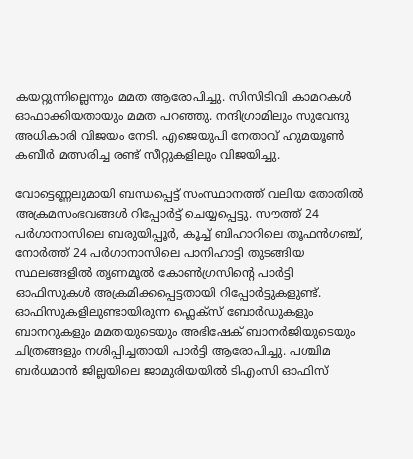കയറ്റുന്നില്ലെന്നും മമത ആരോപിച്ചു. സിസിടിവി കാമറകള്‍ ഓഫാക്കിയതായും മമത പറഞ്ഞു. നന്ദിഗ്രാമിലും സുവേന്ദു അധികാരി വിജയം നേടി. എജെയുപി നേതാവ് ഹുമയൂണ്‍ കബീര്‍ മത്സരിച്ച രണ്ട് സീറ്റുകളിലും വിജയിച്ചു.

വോട്ടെണ്ണലുമായി ബന്ധപ്പെട്ട് സംസ്ഥാനത്ത് വലിയ തോതില്‍ അക്രമസംഭവങ്ങള്‍ റിപ്പോര്‍ട്ട് ചെയ്യപ്പെട്ടു. സൗത്ത് 24 പർഗാനാസിലെ ബരുയിപ്പൂർ, കൂച്ച്‌ ബിഹാറിലെ തൂഫൻഗഞ്ച്, നോർത്ത് 24 പർഗാനാസിലെ പാനിഹാട്ടി തുടങ്ങിയ സ്ഥലങ്ങളില്‍ തൃണമൂല്‍ കോണ്‍ഗ്രസിന്റെ പാർട്ടി ഓഫിസുകള്‍ അക്രമിക്കപ്പെട്ടതായി റിപ്പോർട്ടുകളുണ്ട്. ഓഫിസുകളിലുണ്ടായിരുന്ന ഫ്ലെക്സ് ബോർഡുകളും ബാനറുകളും മമതയുടെയും അഭിഷേക് ബാനർജിയുടെയും ചിത്രങ്ങളും നശിപ്പിച്ചതായി പാര്‍ട്ടി ആരോപിച്ചു. പശ്ചിമ ബർധമാൻ ജില്ലയിലെ ജാമുരിയയില്‍ ടിഎംസി ഓഫിസ്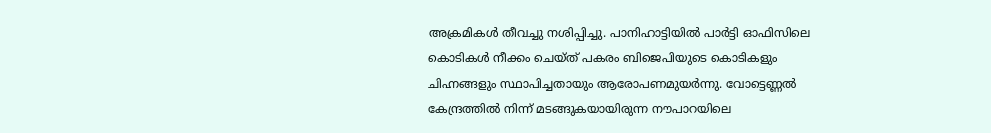അക്രമികള്‍ തീവച്ചു നശിപ്പിച്ചു. പാനിഹാട്ടിയില്‍ പാർട്ടി ഓഫിസിലെ കൊടികള്‍ നീക്കം ചെയ്ത് പകരം ബിജെപിയുടെ കൊടികളും ചിഹ്നങ്ങളും സ്ഥാപിച്ചതായും ആരോപണമുയർന്നു. വോട്ടെണ്ണല്‍ കേന്ദ്രത്തില്‍ നിന്ന് മടങ്ങുകയായിരുന്ന നൗപാറയിലെ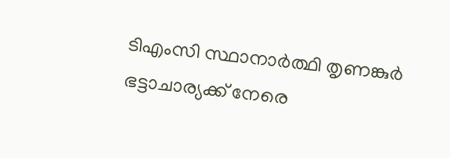ടിഎംസി സ്ഥാനാർത്ഥി തൃണങ്കുർ ഭട്ടാചാര്യക്ക് നേരെ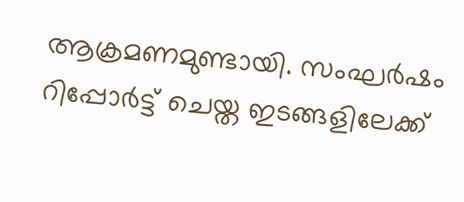ആക്രമണമുണ്ടായി. സംഘർഷം റിപ്പോർട്ട് ചെയ്ത ഇടങ്ങളിലേക്ക്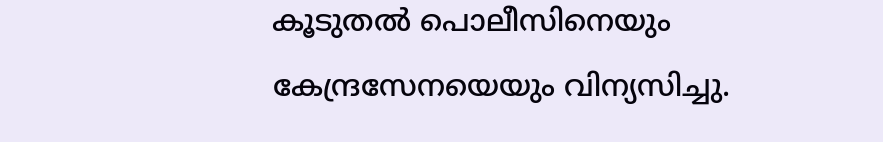കൂടുതല്‍ പൊലീസിനെയും കേന്ദ്രസേനയെയും വിന്യസിച്ചു.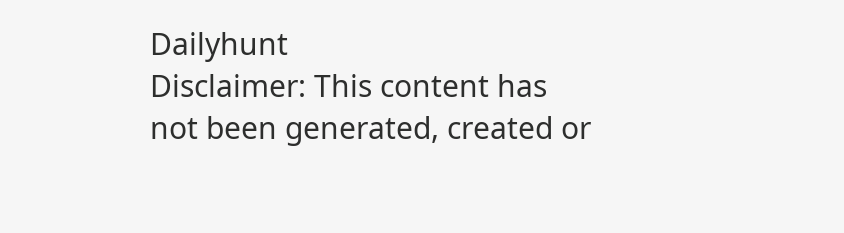Dailyhunt
Disclaimer: This content has not been generated, created or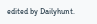edited by Dailyhunt.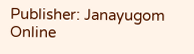Publisher: Janayugom Online